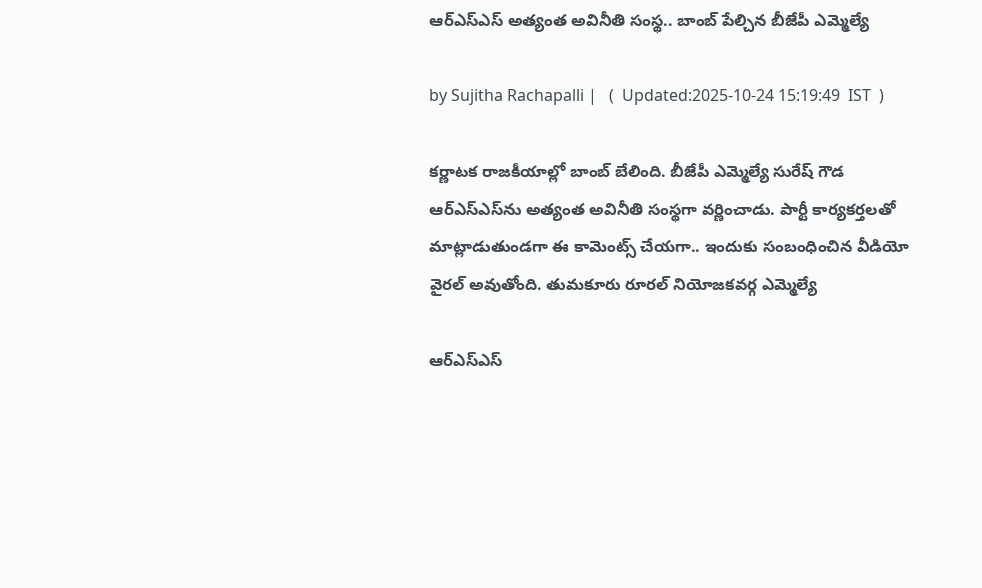ఆర్ఎస్ఎస్ అత్యంత అవినీతి సంస్థ.. బాంబ్ పేల్చిన బీజేపీ ఎమ్మెల్యే

by Sujitha Rachapalli |   (  Updated:2025-10-24 15:19:49  IST  )

కర్ణాటక రాజకీయాల్లో బాంబ్ బేలింది. బీజేపీ ఎమ్మెల్యే సురేష్ గౌడ ఆర్ఎస్ఎస్‌ను అత్యంత అవినీతి సంస్థగా వర్ణించాడు. పార్టీ కార్యకర్తలతో మాట్లాడుతుండగా ఈ కామెంట్స్ చేయగా.. ఇందుకు సంబంధించిన వీడియో వైరల్ అవుతోంది. తుమకూరు రూరల్ నియోజకవర్గ ఎమ్మెల్యే

ఆర్ఎస్ఎస్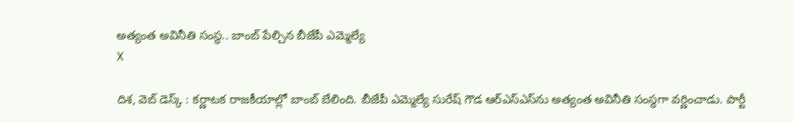అత్యంత అవినీతి సంస్థ.. బాంబ్ పేల్చిన బీజేపీ ఎమ్మెల్యే
X

దిశ, వెబ్ డెస్క్ : కర్ణాటక రాజకీయాల్లో బాంబ్ బేలింది. బీజేపీ ఎమ్మెల్యే సురేష్ గౌడ ఆర్ఎస్ఎస్‌ను అత్యంత అవినీతి సంస్థగా వర్ణించాడు. పార్టీ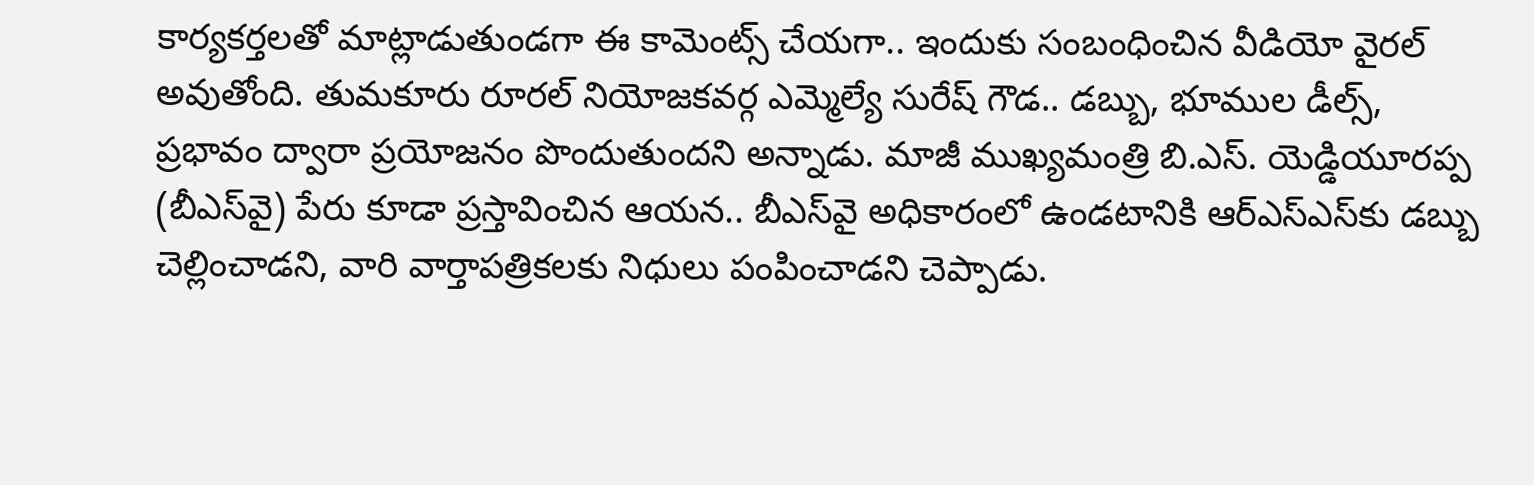కార్యకర్తలతో మాట్లాడుతుండగా ఈ కామెంట్స్ చేయగా.. ఇందుకు సంబంధించిన వీడియో వైరల్ అవుతోంది. తుమకూరు రూరల్ నియోజకవర్గ ఎమ్మెల్యే సురేష్ గౌడ.. డబ్బు, భూముల డీల్స్, ప్రభావం ద్వారా ప్రయోజనం పొందుతుందని అన్నాడు. మాజీ ముఖ్యమంత్రి బి.ఎస్. యెడ్డియూరప్ప (బీఎస్‌వై) పేరు కూడా ప్రస్తావించిన ఆయన.. బీఎస్‌వై అధికారంలో ఉండటానికి ఆర్‌ఎస్‌ఎస్‌కు డబ్బు చెల్లించాడని, వారి వార్తాపత్రికలకు నిధులు పంపించాడని చెప్పాడు.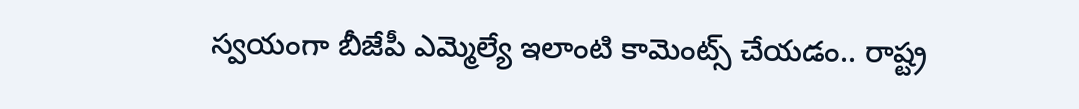స్వయంగా బీజేపీ ఎమ్మెల్యే ఇలాంటి కామెంట్స్ చేయడం.. రాష్ట్ర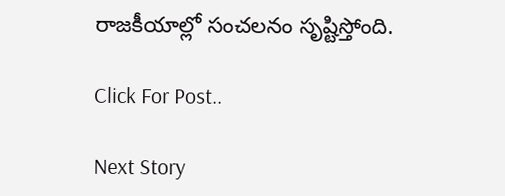రాజకీయాల్లో సంచలనం సృష్టిస్తోంది.

Click For Post..

Next Story